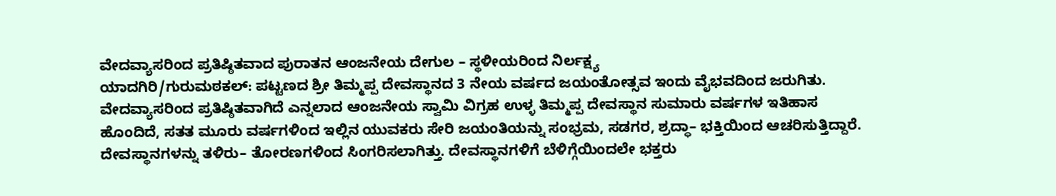ವೇದವ್ಯಾಸರಿಂದ ಪ್ರತಿಷ್ಠಿತವಾದ ಪುರಾತನ ಆಂಜನೇಯ ದೇಗುಲ – ಸ್ಥಳೀಯರಿಂದ ನಿರ್ಲಕ್ಷ್ಯ
ಯಾದಗಿರಿ/ಗುರುಮಠಕಲ್: ಪಟ್ಟಣದ ಶ್ರೀ ತಿಮ್ಮಪ್ಪ ದೇವಸ್ಥಾನದ 3 ನೇಯ ವರ್ಷದ ಜಯಂತೋತ್ಸವ ಇಂದು ವೈಭವದಿಂದ ಜರುಗಿತು.
ವೇದವ್ಯಾಸರಿಂದ ಪ್ರತಿಷ್ಠಿತವಾಗಿದೆ ಎನ್ನಲಾದ ಆಂಜನೇಯ ಸ್ವಾಮಿ ವಿಗ್ರಹ ಉಳ್ಳ ತಿಮ್ಮಪ್ಪ ದೇವಸ್ಥಾನ ಸುಮಾರು ವರ್ಷಗಳ ಇತಿಹಾಸ
ಹೊಂದಿದೆ, ಸತತ ಮೂರು ವರ್ಷಗಳಿಂದ ಇಲ್ಲಿನ ಯುವಕರು ಸೇರಿ ಜಯಂತಿಯನ್ನು ಸಂಭ್ರಮ, ಸಡಗರ, ಶ್ರದ್ಧಾ– ಭಕ್ತಿಯಿಂದ ಆಚರಿಸುತ್ತಿದ್ದಾರೆ.
ದೇವಸ್ಥಾನಗಳನ್ನು ತಳಿರು– ತೋರಣಗಳಿಂದ ಸಿಂಗರಿಸಲಾಗಿತ್ತು. ದೇವಸ್ಥಾನಗಳಿಗೆ ಬೆಳಿಗ್ಗೆಯಿಂದಲೇ ಭಕ್ತರು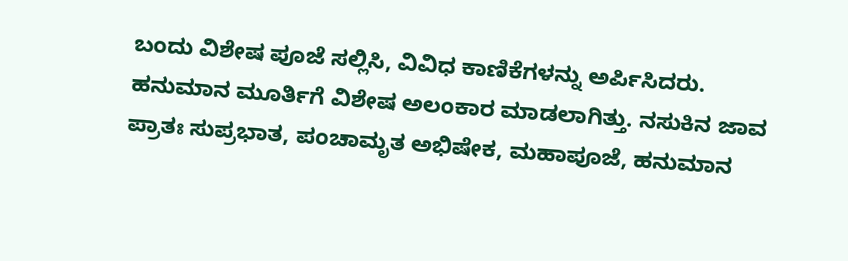ಬಂದು ವಿಶೇಷ ಪೂಜೆ ಸಲ್ಲಿಸಿ, ವಿವಿಧ ಕಾಣಿಕೆಗಳನ್ನು ಅರ್ಪಿಸಿದರು.
ಹನುಮಾನ ಮೂರ್ತಿಗೆ ವಿಶೇಷ ಅಲಂಕಾರ ಮಾಡಲಾಗಿತ್ತು. ನಸುಕಿನ ಜಾವ ಪ್ರಾತಃ ಸುಪ್ರಭಾತ, ಪಂಚಾಮೃತ ಅಭಿಷೇಕ, ಮಹಾಪೂಜೆ, ಹನುಮಾನ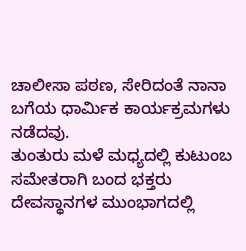ಚಾಲೀಸಾ ಪಠಣ, ಸೇರಿದಂತೆ ನಾನಾ ಬಗೆಯ ಧಾರ್ಮಿಕ ಕಾರ್ಯಕ್ರಮಗಳು ನಡೆದವು.
ತುಂತುರು ಮಳೆ ಮಧ್ಯದಲ್ಲಿ ಕುಟುಂಬ ಸಮೇತರಾಗಿ ಬಂದ ಭಕ್ತರು ದೇವಸ್ಥಾನಗಳ ಮುಂಭಾಗದಲ್ಲಿ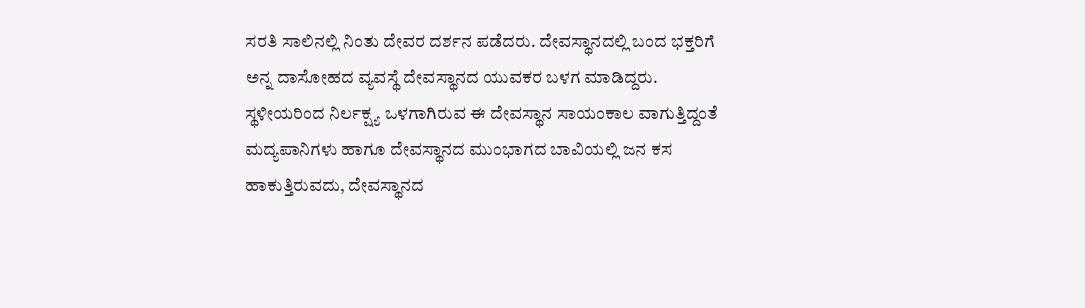ಸರತಿ ಸಾಲಿನಲ್ಲಿ ನಿಂತು ದೇವರ ದರ್ಶನ ಪಡೆದರು. ದೇವಸ್ಥಾನದಲ್ಲಿ ಬಂದ ಭಕ್ತರಿಗೆ ಅನ್ನ ದಾಸೋಹದ ವ್ಯವಸ್ಥೆ ದೇವಸ್ಥಾನದ ಯುವಕರ ಬಳಗ ಮಾಡಿದ್ದರು.
ಸ್ಥಳೀಯರಿಂದ ನಿರ್ಲಕ್ಷ್ಯ ಒಳಗಾಗಿರುವ ಈ ದೇವಸ್ಥಾನ ಸಾಯಂಕಾಲ ವಾಗುತ್ತಿದ್ದಂತೆ ಮದ್ಯಪಾನಿಗಳು ಹಾಗೂ ದೇವಸ್ಥಾನದ ಮುಂಭಾಗದ ಬಾವಿಯಲ್ಲಿ ಜನ ಕಸ ಹಾಕುತ್ತಿರುವದು, ದೇವಸ್ಥಾನದ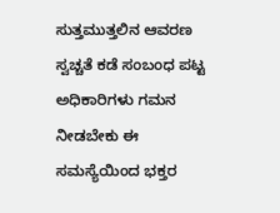ಸುತ್ತಮುತ್ತಲಿನ ಆವರಣ ಸ್ವಚ್ಚತೆ ಕಡೆ ಸಂಬಂಧ ಪಟ್ಟ ಅಧಿಕಾರಿಗಳು ಗಮನ ನೀಡಬೇಕು ಈ ಸಮಸ್ಯೆಯಿಂದ ಭಕ್ತರ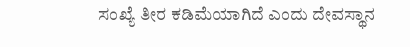ಸಂಖ್ಯೆ ತೀರ ಕಡಿಮೆಯಾಗಿದೆ ಎಂದು ದೇವಸ್ಥಾನ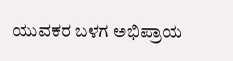ಯುವಕರ ಬಳಗ ಅಭಿಪ್ರಾಯ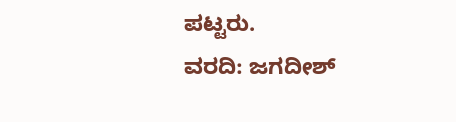ಪಟ್ಟರು.
ವರದಿ: ಜಗದೀಶ್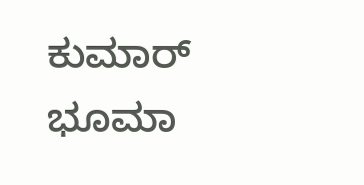ಕುಮಾರ್ ಭೂಮಾ